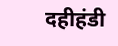दहीहंडी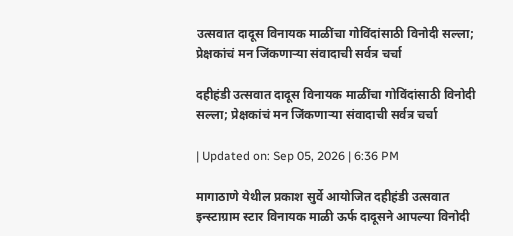उत्सवात दादूस विनायक माळींचा गोविंदांसाठी विनोदी सल्ला; प्रेक्षकांचं मन जिंकणाऱ्या संवादाची सर्वत्र चर्चा

दहीहंडी उत्सवात दादूस विनायक माळींचा गोविंदांसाठी विनोदी सल्ला; प्रेक्षकांचं मन जिंकणाऱ्या संवादाची सर्वत्र चर्चा

| Updated on: Sep 05, 2026 | 6:36 PM

मागाठाणे येथील प्रकाश सुर्वे आयोजित दहीहंडी उत्सवात इन्स्टाग्राम स्टार विनायक माळी ऊर्फ दादूसने आपल्या विनोदी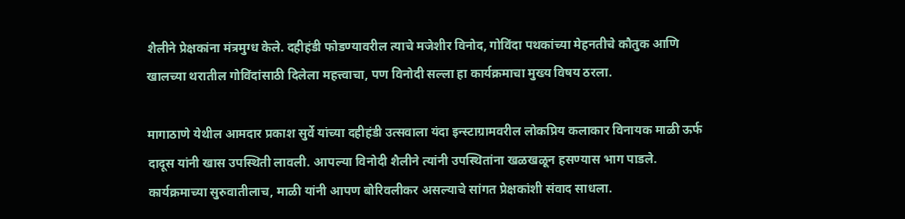शैलीने प्रेक्षकांना मंत्रमुग्ध केले. दहीहंडी फोडण्यावरील त्याचे मजेशीर विनोद, गोविंदा पथकांच्या मेहनतीचे कौतुक आणि खालच्या थरातील गोविंदांसाठी दिलेला महत्त्वाचा, पण विनोदी सल्ला हा कार्यक्रमाचा मुख्य विषय ठरला.

मागाठाणे येथील आमदार प्रकाश सुर्वे यांच्या दहीहंडी उत्सवाला यंदा इन्स्टाग्रामवरील लोकप्रिय कलाकार विनायक माळी ऊर्फ दादूस यांनी खास उपस्थिती लावली. आपल्या विनोदी शैलीने त्यांनी उपस्थितांना खळखळून हसण्यास भाग पाडले. कार्यक्रमाच्या सुरुवातीलाच, माळी यांनी आपण बोरिवलीकर असल्याचे सांगत प्रेक्षकांशी संवाद साधला.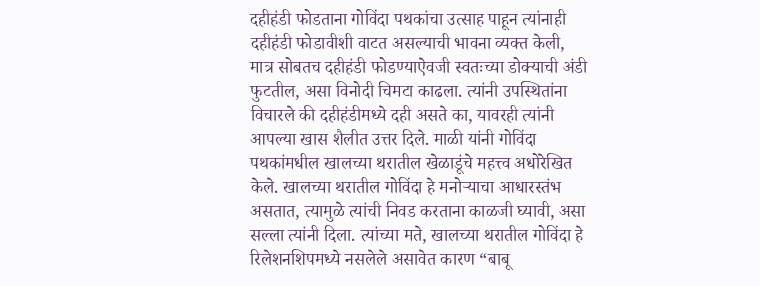दहीहंडी फोडताना गोविंदा पथकांचा उत्साह पाहून त्यांनाही दहीहंडी फोडावीशी वाटत असल्याची भावना व्यक्त केली, मात्र सोबतच दहीहंडी फोडण्याऐवजी स्वतःच्या डोक्याची अंडी फुटतील, असा विनोदी चिमटा काढला. त्यांनी उपस्थितांना विचारले की दहीहंडीमध्ये दही असते का, यावरही त्यांनी आपल्या खास शैलीत उत्तर दिले. माळी यांनी गोविंदा पथकांमधील खालच्या थरातील खेळाडूंचे महत्त्व अधोरेखित केले. खालच्या थरातील गोविंदा हे मनोऱ्याचा आधारस्तंभ असतात, त्यामुळे त्यांची निवड करताना काळजी घ्यावी, असा सल्ला त्यांनी दिला. त्यांच्या मते, खालच्या थरातील गोविंदा हे रिलेशनशिपमध्ये नसलेले असावेत कारण “बाबू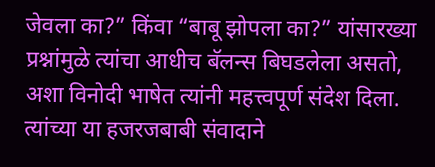जेवला का?” किंवा “बाबू झोपला का?” यांसारख्या प्रश्नांमुळे त्यांचा आधीच बॅलन्स बिघडलेला असतो, अशा विनोदी भाषेत त्यांनी महत्त्वपूर्ण संदेश दिला. त्यांच्या या हजरजबाबी संवादाने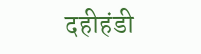दहीहंडी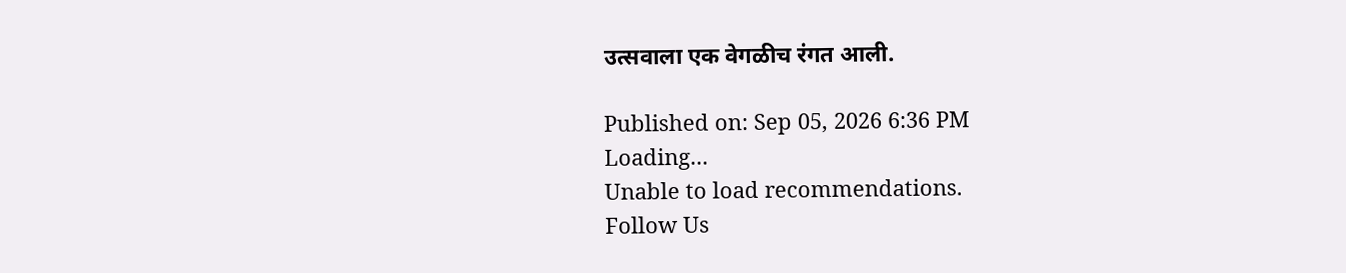उत्सवाला एक वेगळीच रंगत आली.

Published on: Sep 05, 2026 6:36 PM
Loading...
Unable to load recommendations.
Follow Us